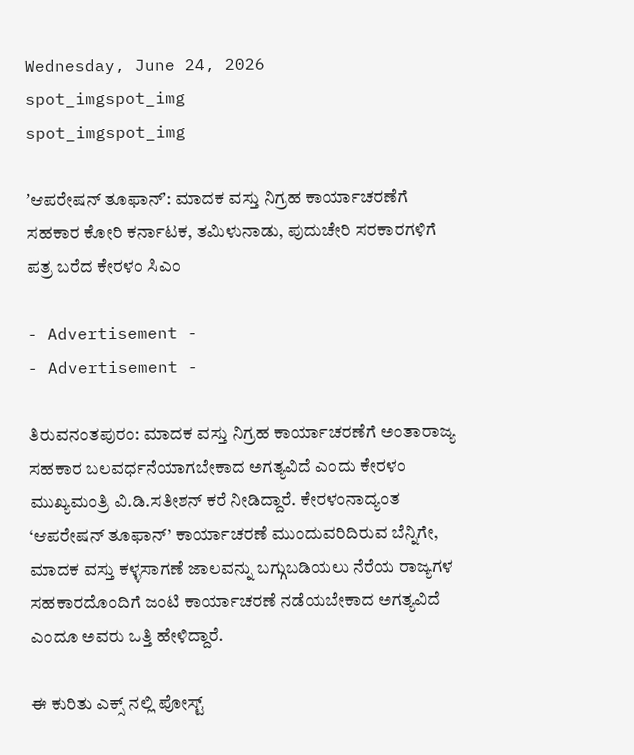Wednesday, June 24, 2026
spot_imgspot_img
spot_imgspot_img

ʼಆಪರೇಷನ್ ತೂಫಾನ್ʼ: ಮಾದಕ ವಸ್ತು ನಿಗ್ರಹ ಕಾರ್ಯಾಚರಣೆಗೆ ಸಹಕಾರ ಕೋರಿ ಕರ್ನಾಟಕ, ತಮಿಳುನಾಡು, ಪುದುಚೇರಿ ಸರಕಾರಗಳಿಗೆ ಪತ್ರ ಬರೆದ ಕೇರಳಂ ಸಿಎಂ

- Advertisement -
- Advertisement -

ತಿರುವನಂತಪುರಂ: ಮಾದಕ ವಸ್ತು ನಿಗ್ರಹ ಕಾರ್ಯಾಚರಣೆಗೆ ಅಂತಾರಾಜ್ಯ ಸಹಕಾರ ಬಲವರ್ಧನೆಯಾಗಬೇಕಾದ ಅಗತ್ಯವಿದೆ ಎಂದು ಕೇರಳಂ ಮುಖ್ಯಮಂತ್ರಿ ವಿ.ಡಿ.ಸತೀಶನ್ ಕರೆ ನೀಡಿದ್ದಾರೆ. ಕೇರಳಂನಾದ್ಯಂತ ‘ಆಪರೇಷನ್ ತೂಫಾನ್’ ಕಾರ್ಯಾಚರಣೆ ಮುಂದುವರಿದಿರುವ ಬೆನ್ನಿಗೇ, ಮಾದಕ ವಸ್ತು ಕಳ್ಳಸಾಗಣೆ ಜಾಲವನ್ನು ಬಗ್ಗುಬಡಿಯಲು ನೆರೆಯ ರಾಜ್ಯಗಳ ಸಹಕಾರದೊಂದಿಗೆ ಜಂಟಿ ಕಾರ್ಯಾಚರಣೆ ನಡೆಯಬೇಕಾದ ಅಗತ್ಯವಿದೆ ಎಂದೂ ಅವರು ಒತ್ತಿ ಹೇಳಿದ್ದಾರೆ.

ಈ ಕುರಿತು ಎಕ್ಸ್ ನಲ್ಲಿ ಪೋಸ್ಟ್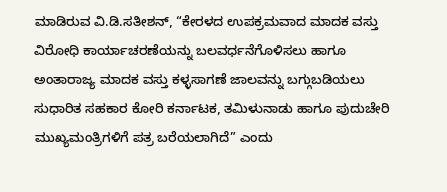ಮಾಡಿರುವ ವಿ.ಡಿ.ಸತೀಶನ್, “ಕೇರಳದ ಉಪಕ್ರಮವಾದ ಮಾದಕ ವಸ್ತು ವಿರೋಧಿ ಕಾರ್ಯಾಚರಣೆಯನ್ನು ಬಲವರ್ಧನೆಗೊಳಿಸಲು ಹಾಗೂ ಅಂತಾರಾಜ್ಯ ಮಾದಕ ವಸ್ತು ಕಳ್ಳಸಾಗಣೆ ಜಾಲವನ್ನು ಬಗ್ಗುಬಡಿಯಲು ಸುಧಾರಿತ ಸಹಕಾರ ಕೋರಿ ಕರ್ನಾಟಕ, ತಮಿಳುನಾಡು ಹಾಗೂ ಪುದುಚೇರಿ ಮುಖ್ಯಮಂತ್ರಿಗಳಿಗೆ ಪತ್ರ ಬರೆಯಲಾಗಿದೆ” ಎಂದು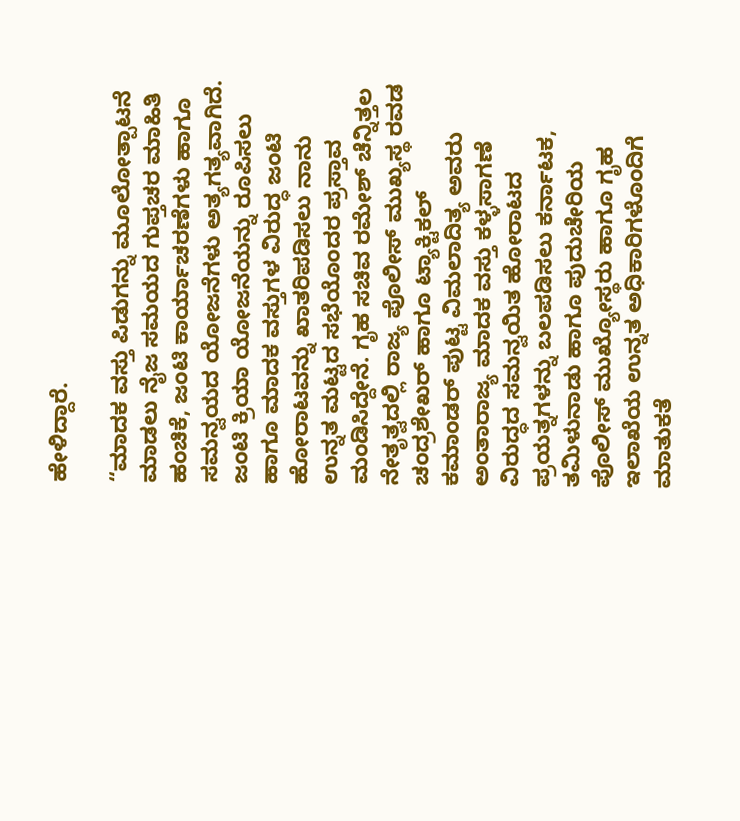ಹೇಳಿದ್ದಾರೆ.

“ಮಾದಕ ವಸ್ತು ಪಿಡುಗನ್ನು ಮೂಲೋತ್ಪಾಟನೆ ಮಾಡಲು ನೈಜ ಸಮಯದ ಗುಪ್ತಚರ ಮಾಹಿತಿ ಹಂಚಿಕೆ, ಜಂಟಿ ಕಾರ್ಯಾಚರಣೆಗಳು ಹಾಗೂ ಸಮನ್ವಯದ ಯೋಜನೆಗಳು ಅತ್ಯಗತ್ಯವಾಗಿದೆ. ಜಂಟಿ ಕ್ರಿಯಾ ಯೋಜನೆಯನ್ನು ರೂಪಿಸಲು ಹಾಗೂ ಮಾದಕ ವಸ್ತುಗಳ ವಿರುದ್ಧ ಜಂಟಿ ಹೋರಾಟವನ್ನು ಖಾತರಿಪಡಿಸಲು ನಾನು ಉನ್ನತ ಮಟ್ಟದ ಸಭೆಯೊಂದರ ಪ್ರಸ್ತಾವ ಮಂಡಿಸಿದ್ದೇನೆ. ಗೃಹ ಸಚಿವ ರಮೇಶ್ ಚೆನ್ನಿತ್ತಲ ನೇತೃತ್ವದಲ್ಲಿ ರಾಜ್ಯ ಪೊಲೀಸ್ ಮುಖ್ಯಸ್ಥ ರವಡ ಚಂದ್ರಶೇಖರ್ ಹಾಗೂ ಟ್ಯಾಕ್ಟಿಕಲ್ ಕಮಾಂಡರ್ ಪುಟ್ಟ ವಿಮಲಾದಿತ್ಯ ಅವರು ಅಂತಾರಾಜ್ಯ ಮಾದಕ ವಸ್ತು ಕಳ್ಳಸಾಗಣೆ ವಿರುದ್ಧದ ಸಮನ್ವಯಿತ ಹೋರಾಟದ ಪ್ರಯತ್ನಗಳನ್ನು ಬಲಪಡಿಸಲು ಕರ್ನಾಟಕ, ತಮಿಳುನಾಡು ಹಾಗೂ ಪುದುಚೇರಿಯ ಪೊಲೀಸ್ ಮುಖ್ಯೋಸ್ಥರು ಹಾಗೂ ಗೃಹ ಇಲಾಖೆಯ ಉನ್ನತ ಅಧಿಕಾರಿಗಳೊಂದಿಗೆ ಮಾತುಕತೆ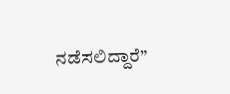ನಡೆಸಲಿದ್ದಾರೆ”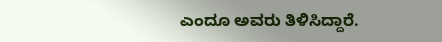ಎಂದೂ ಅವರು ತಿಳಿಸಿದ್ದಾರೆ.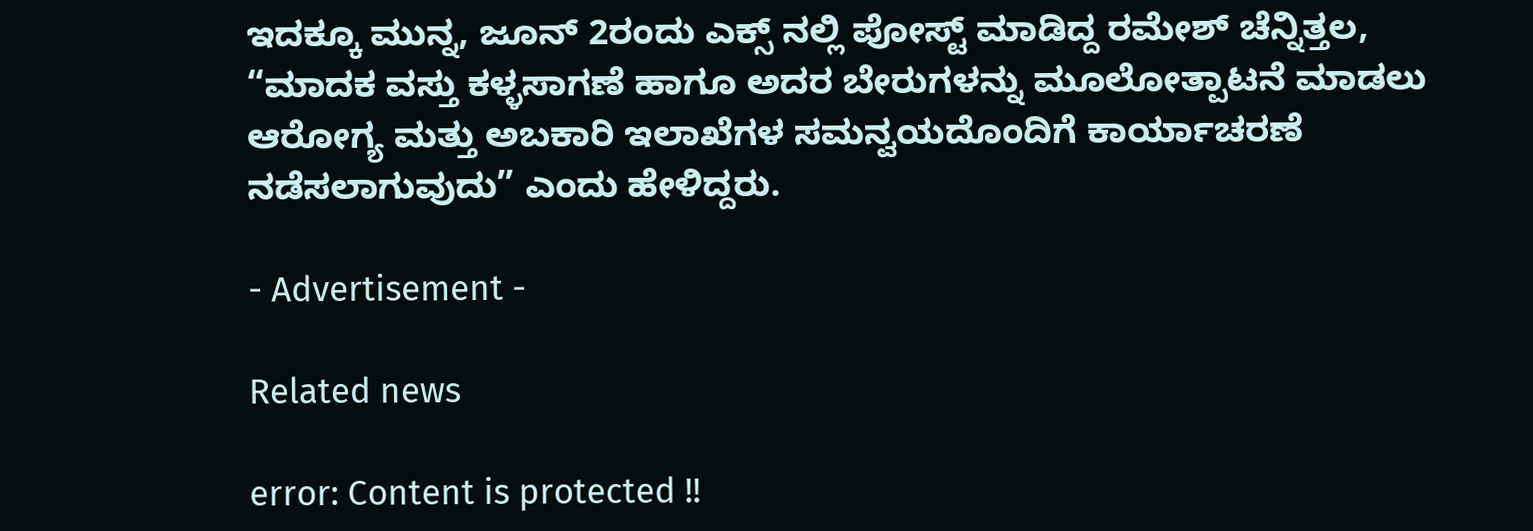ಇದಕ್ಕೂ ಮುನ್ನ, ಜೂನ್ 2ರಂದು ಎಕ್ಸ್ ನಲ್ಲಿ ಪೋಸ್ಟ್ ಮಾಡಿದ್ದ ರಮೇಶ್ ಚೆನ್ನಿತ್ತಲ, “ಮಾದಕ ವಸ್ತು ಕಳ್ಳಸಾಗಣೆ ಹಾಗೂ ಅದರ ಬೇರುಗಳನ್ನು ಮೂಲೋತ್ಪಾಟನೆ ಮಾಡಲು ಆರೋಗ್ಯ ಮತ್ತು ಅಬಕಾರಿ ಇಲಾಖೆಗಳ ಸಮನ್ವಯದೊಂದಿಗೆ ಕಾರ್ಯಾಚರಣೆ ನಡೆಸಲಾಗುವುದು” ಎಂದು ಹೇಳಿದ್ದರು.

- Advertisement -

Related news

error: Content is protected !!